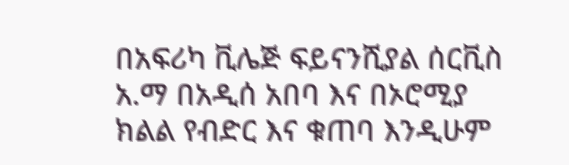በአፍሪካ ቪሌጅ ፍይናንሺያል ሰርቪስ አ.ማ በአዲሰ አበባ እና በኦሮሚያ ክልል የብድር እና ቁጠባ እንዲሁም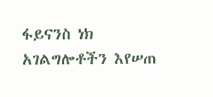ፋይናንስ ነክ አገልግሎቶችን እየሠጠ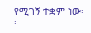የሚገኝ ተቋም ነው፡፡